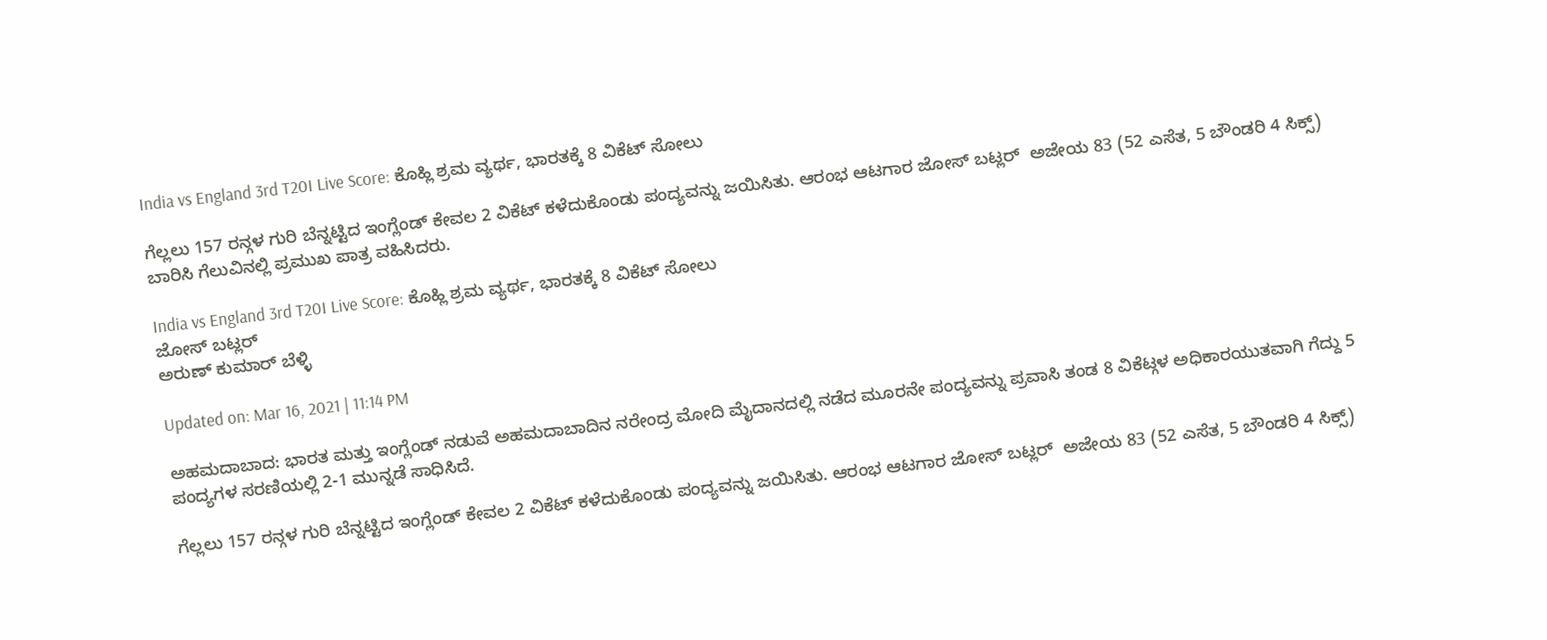India vs England 3rd T20I Live Score: ಕೊಹ್ಲಿ ಶ್ರಮ ವ್ಯರ್ಥ, ಭಾರತಕ್ಕೆ 8 ವಿಕೆಟ್ ಸೋಲು

ಗೆಲ್ಲಲು 157 ರನ್ಗಳ ಗುರಿ ಬೆನ್ನಟ್ಟಿದ ಇಂಗ್ಲೆಂಡ್ ಕೇವಲ 2 ವಿಕೆಟ್ ಕಳೆದುಕೊಂಡು ಪಂದ್ಯವನ್ನು ಜಯಿಸಿತು. ಆರಂಭ ಆಟಗಾರ ಜೋಸ್ ಬಟ್ಲರ್  ಅಜೇಯ 83 (52 ಎಸೆತ, 5 ಬೌಂಡರಿ 4 ಸಿಕ್ಸ್) ಬಾರಿಸಿ ಗೆಲುವಿನಲ್ಲಿ ಪ್ರಮುಖ ಪಾತ್ರ ವಹಿಸಿದರು.

India vs England 3rd T20I Live Score: ಕೊಹ್ಲಿ ಶ್ರಮ ವ್ಯರ್ಥ, ಭಾರತಕ್ಕೆ 8 ವಿಕೆಟ್ ಸೋಲು
ಜೋಸ್ ಬಟ್ಲರ್
ಅರುಣ್ ಕುಮಾರ್ ಬೆಳ್ಳಿ

Updated on: Mar 16, 2021 | 11:14 PM

ಅಹಮದಾಬಾದ: ಭಾರತ ಮತ್ತು ಇಂಗ್ಲೆಂಡ್ ನಡುವೆ ಅಹಮದಾಬಾದಿನ ನರೇಂದ್ರ ಮೋದಿ ಮೈದಾನದಲ್ಲಿ ನಡೆದ ಮೂರನೇ ಪಂದ್ಯವನ್ನು ಪ್ರವಾಸಿ ತಂಡ 8 ವಿಕೆಟ್ಗಳ ಅಧಿಕಾರಯುತವಾಗಿ ಗೆದ್ದು 5 ಪಂದ್ಯಗಳ ಸರಣಿಯಲ್ಲಿ 2-1 ಮುನ್ನಡೆ ಸಾಧಿಸಿದೆ.

ಗೆಲ್ಲಲು 157 ರನ್ಗಳ ಗುರಿ ಬೆನ್ನಟ್ಟಿದ ಇಂಗ್ಲೆಂಡ್ ಕೇವಲ 2 ವಿಕೆಟ್ ಕಳೆದುಕೊಂಡು ಪಂದ್ಯವನ್ನು ಜಯಿಸಿತು. ಆರಂಭ ಆಟಗಾರ ಜೋಸ್ ಬಟ್ಲರ್  ಅಜೇಯ 83 (52 ಎಸೆತ, 5 ಬೌಂಡರಿ 4 ಸಿಕ್ಸ್)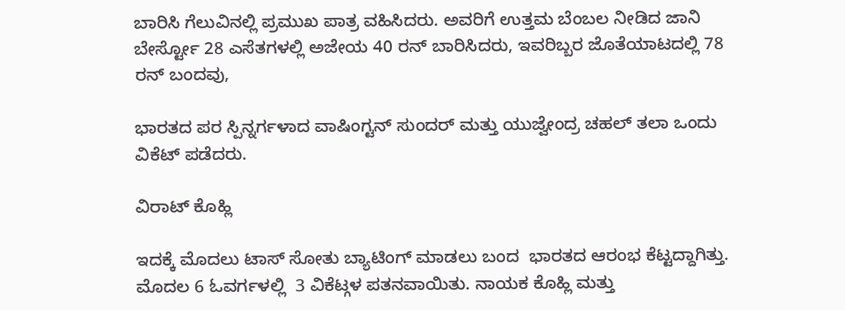ಬಾರಿಸಿ ಗೆಲುವಿನಲ್ಲಿ ಪ್ರಮುಖ ಪಾತ್ರ ವಹಿಸಿದರು. ಅವರಿಗೆ ಉತ್ತಮ ಬೆಂಬಲ ನೀಡಿದ ಜಾನಿ ಬೇರ್ಸ್ಟೋ 28 ಎಸೆತಗಳಲ್ಲಿ ಅಜೇಯ 40 ರನ್ ಬಾರಿಸಿದರು, ಇವರಿಬ್ಬರ ಜೊತೆಯಾಟದಲ್ಲಿ 78 ರನ್ ಬಂದವು,

ಭಾರತದ ಪರ ಸ್ಪಿನ್ನರ್ಗಳಾದ ವಾಷಿಂಗ್ಟನ್ ಸುಂದರ್ ಮತ್ತು ಯುಜ್ವೇಂದ್ರ ಚಹಲ್ ತಲಾ ಒಂದು ವಿಕೆಟ್ ಪಡೆದರು.

ವಿರಾಟ್ ಕೊಹ್ಲಿ

ಇದಕ್ಕೆ ಮೊದಲು ಟಾಸ್ ಸೋತು ಬ್ಯಾಟಿಂಗ್ ಮಾಡಲು ಬಂದ  ಭಾರತದ ಆರಂಭ ಕೆಟ್ಟದ್ದಾಗಿತ್ತು. ಮೊದಲ 6 ಓವರ್ಗಳಲ್ಲಿ  3 ವಿಕೆಟ್ಗಳ ಪತನವಾಯಿತು. ನಾಯಕ ಕೊಹ್ಲಿ ಮತ್ತು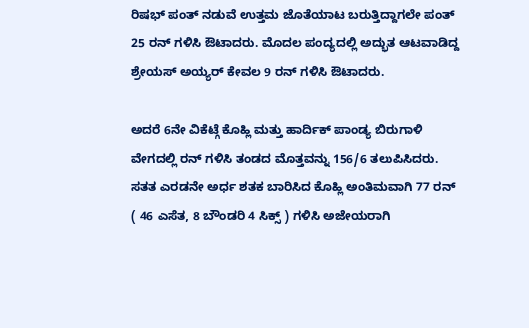ರಿಷಭ್ ಪಂತ್ ನಡುವೆ ಉತ್ತಮ ಜೊತೆಯಾಟ ಬರುತ್ತಿದ್ದಾಗಲೇ ಪಂತ್ 25 ರನ್ ಗಳಿಸಿ ಔಟಾದರು. ಮೊದಲ ಪಂದ್ಯದಲ್ಲಿ ಅದ್ಭುತ ಆಟವಾಡಿದ್ದ ಶ್ರೇಯಸ್ ಅಯ್ಯರ್ ಕೇವಲ 9 ರನ್ ಗಳಿಸಿ ಔಟಾದರು.

ಅದರೆ 6ನೇ ವಿಕೆಟ್ಗೆ ಕೊಹ್ಲಿ ಮತ್ತು ಹಾರ್ದಿಕ್ ಪಾಂಡ್ಯ ಬಿರುಗಾಳಿ ವೇಗದಲ್ಲಿ ರನ್ ಗಳಿಸಿ ತಂಡದ ಮೊತ್ತವನ್ನು 156/6 ತಲುಪಿಸಿದರು. ಸತತ ಎರಡನೇ ಅರ್ಧ ಶತಕ ಬಾರಿಸಿದ ಕೊಹ್ಲಿ ಅಂತಿಮವಾಗಿ 77 ರನ್ ( 46 ಎಸೆತ, 8 ಬೌಂಡರಿ 4 ಸಿಕ್ಸ್ ) ಗಳಿಸಿ ಅಜೇಯರಾಗಿ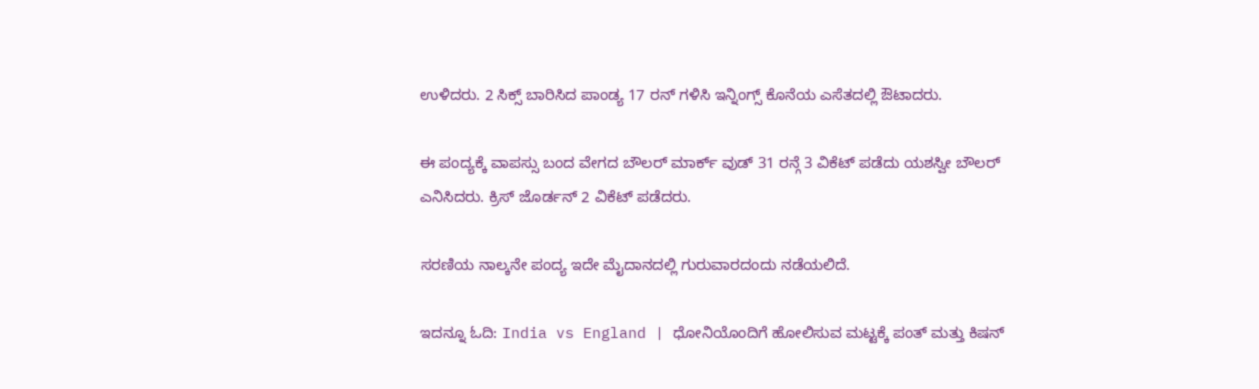ಉಳಿದರು. 2 ಸಿಕ್ಸ್ ಬಾರಿಸಿದ ಪಾಂಡ್ಯ 17 ರನ್ ಗಳಿಸಿ ಇನ್ನಿಂಗ್ಸ್ ಕೊನೆಯ ಎಸೆತದಲ್ಲಿ ಔಟಾದರು.

ಈ ಪಂದ್ಯಕ್ಕೆ ವಾಪಸ್ಸು ಬಂದ ವೇಗದ ಬೌಲರ್ ಮಾರ್ಕ್ ವುಡ್ 31 ರನ್ಗೆ 3 ವಿಕೆಟ್ ಪಡೆದು ಯಶಸ್ವೀ ಬೌಲರ್ ಎನಿಸಿದರು. ಕ್ರಿಸ್ ಜೊರ್ಡನ್ 2 ವಿಕೆಟ್ ಪಡೆದರು.

ಸರಣಿಯ ನಾಲ್ಕನೇ ಪಂದ್ಯ ಇದೇ ಮೈದಾನದಲ್ಲಿ ಗುರುವಾರದಂದು ನಡೆಯಲಿದೆ.

ಇದನ್ನೂ ಓದಿ: India vs England | ಧೋನಿಯೊಂದಿಗೆ ಹೋಲಿಸುವ ಮಟ್ಟಕ್ಕೆ ಪಂತ್ ಮತ್ತು ಕಿಷನ್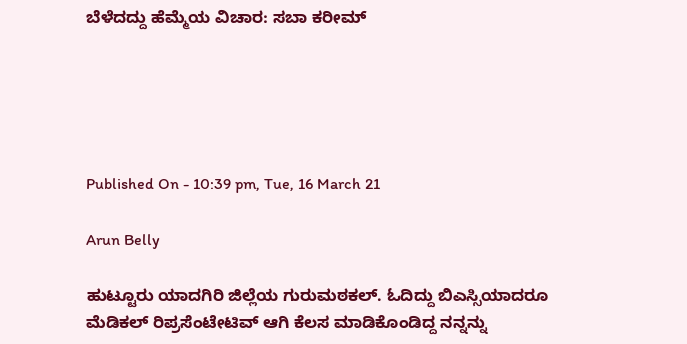ಬೆಳೆದದ್ದು ಹೆಮ್ಮೆಯ ವಿಚಾರ: ಸಬಾ ಕರೀಮ್





Published On - 10:39 pm, Tue, 16 March 21

Arun Belly

ಹುಟ್ಟೂರು ಯಾದಗಿರಿ ಜಿಲ್ಲೆಯ ಗುರುಮಠಕಲ್. ಓದಿದ್ದು ಬಿಎಸ್ಸಿಯಾದರೂ ಮೆಡಿಕಲ್ ರಿಪ್ರಸೆಂಟೇಟಿವ್ ಆಗಿ ಕೆಲಸ ಮಾಡಿಕೊಂಡಿದ್ದ ನನ್ನನ್ನು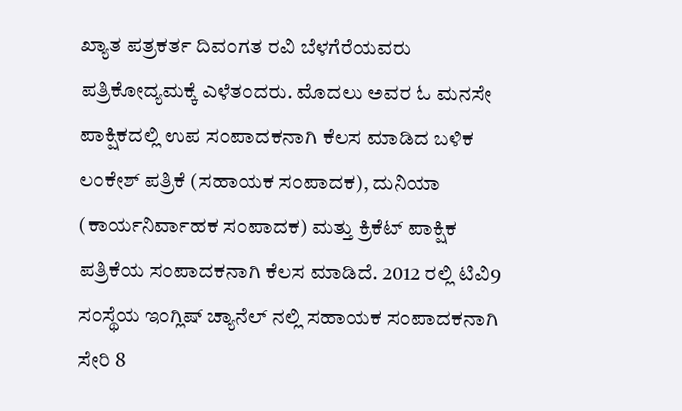ಖ್ಯಾತ ಪತ್ರಕರ್ತ ದಿವಂಗತ ರವಿ ಬೆಳಗೆರೆಯವರು ಪತ್ರಿಕೋದ್ಯಮಕ್ಕೆ ಎಳೆತಂದರು. ಮೊದಲು ಅವರ ಓ ಮನಸೇ ಪಾಕ್ಷಿಕದಲ್ಲಿ ಉಪ ಸಂಪಾದಕನಾಗಿ ಕೆಲಸ ಮಾಡಿದ ಬಳಿಕ ಲಂಕೇಶ್ ಪತ್ರಿಕೆ (ಸಹಾಯಕ ಸಂಪಾದಕ), ದುನಿಯಾ (ಕಾರ್ಯನಿರ್ವಾಹಕ ಸಂಪಾದಕ) ಮತ್ತು ಕ್ರಿಕೆಟ್ ಪಾಕ್ಷಿಕ ಪತ್ರಿಕೆಯ ಸಂಪಾದಕನಾಗಿ ಕೆಲಸ ಮಾಡಿದೆ. 2012 ರಲ್ಲಿ ಟಿವಿ9 ಸಂಸ್ಥೆಯ ಇಂಗ್ಲಿಷ್ ಚ್ಯಾನೆಲ್ ನಲ್ಲಿ ಸಹಾಯಕ ಸಂಪಾದಕನಾಗಿ ಸೇರಿ 8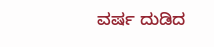ವರ್ಷ ದುಡಿದ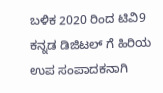ಬಳಿಕ 2020 ರಿಂದ ಟಿವಿ9 ಕನ್ನಡ ಡಿಜಿಟಲ್ ಗೆ ಹಿರಿಯ ಉಪ ಸಂಪಾದಕನಾಗಿ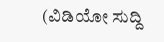(ವಿಡಿಯೋ ಸುದ್ದಿ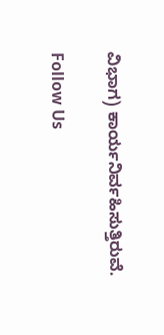ವಿಭಾಗ) ಕಾರ್ಯನಿರ್ವಹಿಸುತ್ತಿರುವೆ.

Follow Us